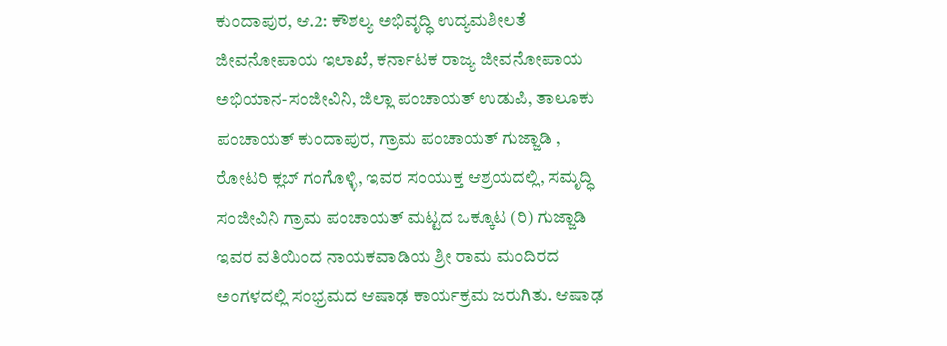ಕುಂದಾಪುರ, ಆ.2: ಕೌಶಲ್ಯ ಅಭಿವೃದ್ಧಿ ಉದ್ಯಮಶೀಲತೆ ಜೀವನೋಪಾಯ ಇಲಾಖೆ, ಕರ್ನಾಟಕ ರಾಜ್ಯ ಜೀವನೋಪಾಯ ಅಭಿಯಾನ-ಸಂಜೀವಿನಿ, ಜಿಲ್ಲಾ ಪಂಚಾಯತ್ ಉಡುಪಿ, ತಾಲೂಕು ಪಂಚಾಯತ್ ಕುಂದಾಪುರ, ಗ್ರಾಮ ಪಂಚಾಯತ್ ಗುಜ್ಜಾಡಿ , ರೋಟರಿ ಕ್ಲಬ್ ಗಂಗೊಳ್ಳಿ, ಇವರ ಸಂಯುಕ್ತ ಆಶ್ರಯದಲ್ಲಿ, ಸಮೃದ್ಧಿ ಸಂಜೀವಿನಿ ಗ್ರಾಮ ಪಂಚಾಯತ್ ಮಟ್ಟದ ಒಕ್ಕೂಟ (ರಿ) ಗುಜ್ಜಾಡಿ ಇವರ ವತಿಯಿಂದ ನಾಯಕವಾಡಿಯ ಶ್ರೀ ರಾಮ ಮಂದಿರದ ಅಂಗಳದಲ್ಲಿ ಸಂಭ್ರಮದ ಆಷಾಢ ಕಾರ್ಯಕ್ರಮ ಜರುಗಿತು. ಆಷಾಢ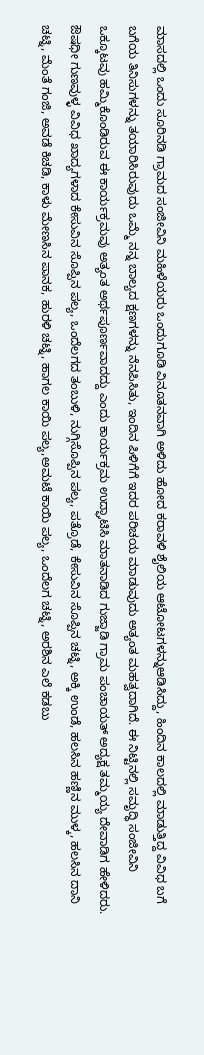ಮಾಸದಲ್ಲಿ ಒಂದು ಸೂರಿನಡಿ ಗ್ರಾಮದ ಸಂಜೀವಿನಿ ಮಹಿಳೆಯರು ಒಂದುಗೂಡಿ ವಿನೂತನವಾಗಿ ಅಳಿದು ಹೋದ ಕರಾವಳಿ ಶೈಲಿಯ ಆಟೋಟಗಳನ್ನುಆಡಿಸಿದ್ದು, ಹಿಂದಿನ ಕಾಲದಲ್ಲಿ ಮಾಡುತ್ತಿದ್ದ ವಿವಿಧ ಬಗೆ ಬಗೆಯ ತಿನಿಸುಗಳನ್ನು ತಯಾರಿಸಿರುವುದು ಒಮ್ಮೆ ನನ್ನ ಬಾಲ್ಯದ ಕ್ಷಣಗಳನ್ನು ನೆನಪಿಸಿತು, ಇಂದಿನ ಪಿಳಿಗೆಗೆ ಇದರ ಪರಿಚಯ ಮಾಡುವುದು ಅತ್ಯಂತ ಮಹತ್ವದಾಗಿದೆ. ಈ ನಿಟ್ಟಿನಲ್ಲಿ ಸಮೃದ್ಧಿ ಸಂಜೀವಿನಿ ಒಕ್ಕೂಟವು ಹಮ್ಮಿಕೊಂಡಿರುವ ಈ ಕಾರ್ಯಕ್ರಮವು ಅತ್ಯಂತ ಅರ್ಥಪೂರ್ಣವಾದದ್ದು ಎಂದು ಕಾರ್ಯಕ್ರಮ ಉದ್ಘಾಟಿಸಿ ಮಾತನಾಡಿದ ಗುಜ್ಜಾಡಿ ಗ್ರಾಮ ಪಂಚಾಯತ್ ಅದ್ಯಕ್ಷ ತಮ್ಮಯ್ಯ ದೇವಾಡಿಗ ಹೇಳಿದರು.
ಔಷಧೀ ಗುಣವುಳ್ಳ ವಿವಿಧ ಖಾದ್ಯಗಳಾದ ಕೇಸುವಿನ ಸೊಪ್ಪಿನ ಪಲ್ಯ, ಒಂದೆಲಗದ ತಂಬುಳಿ, ನುಗ್ಗಿಸೊಪ್ಪಿನ ಪಲ್ಯ, ಪತ್ರೊಡೆ, ಕೇಸುವಿನ ಸೊಪ್ಪಿನ ಚಟ್ನಿ, ಅಕ್ಕಿ ಉಂಡೆ, ಹಲಸಿನ ಹಣ್ಣಿನ ಮುಳ್ಕ, ಹಲಸಿನ ದಾನಿ ಚಟ್ನಿ, ಮೆಂತೆ ಗಂಜಿ, ಅವಡೆ ಕಿಚಡಿ, ಕಾಳು ಮೇಣಸಿನ ಪಾನಕ, ಹುರಳಿ ಚಟ್ನಿ, ಹಾಗಲ ಕಾಯಿ ಪಲ್ಯ,ಅಮಟೆ ಕಾಯಿ ಪಲ್ಯ, ಒಂದೆಲಗ ಚಟ್ನಿ, ಅರಶಿನ ಎಲೆ ಕಡಬು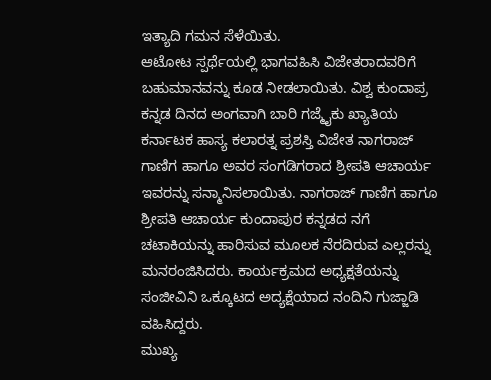ಇತ್ಯಾದಿ ಗಮನ ಸೆಳೆಯಿತು.
ಆಟೋಟ ಸ್ಪರ್ಥೆಯಲ್ಲಿ ಭಾಗವಹಿಸಿ ವಿಜೇತರಾದವರಿಗೆ ಬಹುಮಾನವನ್ನು ಕೂಡ ನೀಡಲಾಯಿತು. ವಿಶ್ವ ಕುಂದಾಪ್ರ ಕನ್ನಡ ದಿನದ ಅಂಗವಾಗಿ ಬಾರಿ ಗಜ್ಮೈಕು ಖ್ಯಾತಿಯ ಕರ್ನಾಟಕ ಹಾಸ್ಯ ಕಲಾರತ್ನ ಪ್ರಶಸ್ತಿ ವಿಜೇತ ನಾಗರಾಜ್ ಗಾಣಿಗ ಹಾಗೂ ಅವರ ಸಂಗಡಿಗರಾದ ಶ್ರೀಪತಿ ಆಚಾರ್ಯ ಇವರನ್ನು ಸನ್ಮಾನಿಸಲಾಯಿತು. ನಾಗರಾಜ್ ಗಾಣಿಗ ಹಾಗೂ ಶ್ರೀಪತಿ ಆಚಾರ್ಯ ಕುಂದಾಪುರ ಕನ್ನಡದ ನಗೆ ಚಟಾಕಿಯನ್ನು ಹಾರಿಸುವ ಮೂಲಕ ನೆರದಿರುವ ಎಲ್ಲರನ್ನು ಮನರಂಜಿಸಿದರು. ಕಾರ್ಯಕ್ರಮದ ಅಧ್ಯಕ್ಷತೆಯನ್ನು ಸಂಜೀವಿನಿ ಒಕ್ಕೂಟದ ಅದ್ಯಕ್ಷೆಯಾದ ನಂದಿನಿ ಗುಜ್ಜಾಡಿ ವಹಿಸಿದ್ದರು.
ಮುಖ್ಯ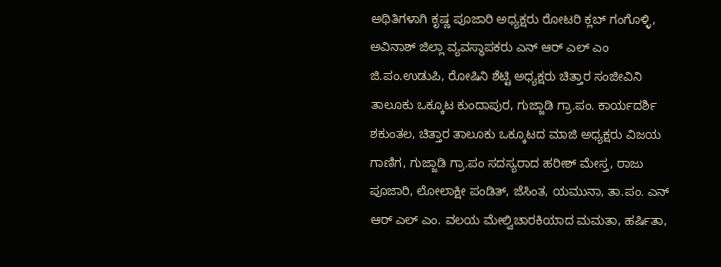ಅಥಿತಿಗಳಾಗಿ ಕೃಷ್ಣ ಪೂಜಾರಿ ಅಧ್ಯಕ್ಷರು ರೋಟರಿ ಕ್ಲಬ್ ಗಂಗೊಳ್ಳಿ, ಅವಿನಾಶ್ ಜಿಲ್ಲಾ ವ್ಯವಸ್ಥಾಪಕರು ಎನ್ ಆರ್ ಎಲ್ ಎಂ ಜಿ.ಪಂ.ಉಡುಪಿ, ರೋಷಿನಿ ಶೆಟ್ಟಿ ಅಧ್ಯಕ್ಷರು ಚಿತ್ತಾರ ಸಂಜೀವಿನಿ ತಾಲೂಕು ಒಕ್ಕೂಟ ಕುಂದಾಪುರ, ಗುಜ್ಜಾಡಿ ಗ್ರಾ.ಪಂ. ಕಾರ್ಯದರ್ಶಿ ಶಕುಂತಲ, ಚಿತ್ತಾರ ತಾಲೂಕು ಒಕ್ಕೂಟದ ಮಾಜಿ ಅಧ್ಯಕ್ಷರು ವಿಜಯ ಗಾಣಿಗ, ಗುಜ್ಜಾಡಿ ಗ್ರಾ.ಪಂ ಸದಸ್ಯರಾದ ಹರೀಶ್ ಮೇಸ್ತ, ರಾಜು ಪೂಜಾರಿ, ಲೋಲಾಕ್ಷೀ ಪಂಡಿತ್, ಜೆಸಿಂತ, ಯಮುನಾ, ತಾ.ಪಂ. ಎನ್ ಆರ್ ಎಲ್ ಎಂ. ವಲಯ ಮೇಲ್ವಿಚಾರಕಿಯಾದ ಮಮತಾ, ಹರ್ಷಿತಾ,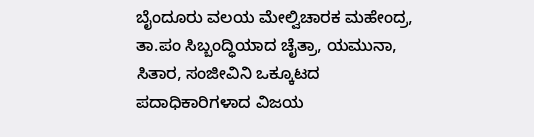ಬೈಂದೂರು ವಲಯ ಮೇಲ್ವಿಚಾರಕ ಮಹೇಂದ್ರ, ತಾ.ಪಂ ಸಿಬ್ಬಂದ್ಧಿಯಾದ ಚೈತ್ರಾ, ಯಮುನಾ, ಸಿತಾರ, ಸಂಜೀವಿನಿ ಒಕ್ಕೂಟದ ಪದಾಧಿಕಾರಿಗಳಾದ ವಿಜಯ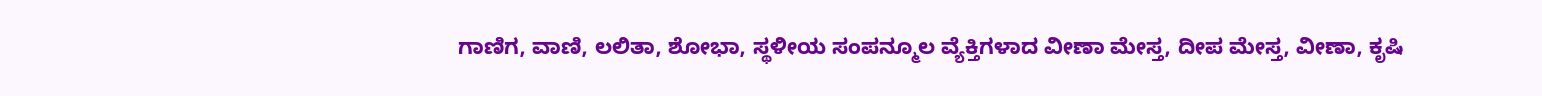ಗಾಣಿಗ, ವಾಣಿ, ಲಲಿತಾ, ಶೋಭಾ, ಸ್ಥಳೀಯ ಸಂಪನ್ಮೂಲ ವ್ಯೆಕ್ತಿಗಳಾದ ವೀಣಾ ಮೇಸ್ತ, ದೀಪ ಮೇಸ್ತ, ವೀಣಾ, ಕೃಷಿ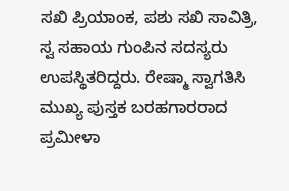ಸಖಿ ಪ್ರಿಯಾಂಕ, ಪಶು ಸಖಿ ಸಾವಿತ್ರಿ, ಸ್ವ ಸಹಾಯ ಗುಂಪಿನ ಸದಸ್ಯರು ಉಪಸ್ಥಿತರಿದ್ದರು. ರೇಷ್ಮಾ ಸ್ವಾಗತಿಸಿ ಮುಖ್ಯ ಪುಸ್ತಕ ಬರಹಗಾರರಾದ ಪ್ರಮೀಳಾ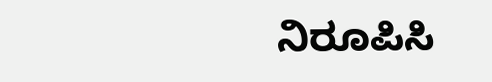ನಿರೂಪಿಸಿ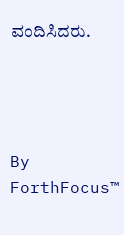ವಂದಿಸಿದರು.




By
ForthFocus™